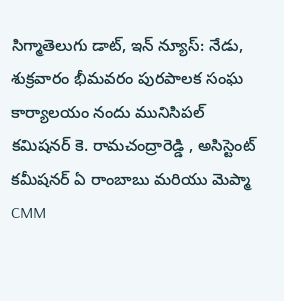సిగ్మాతెలుగు డాట్, ఇన్ న్యూస్: నేడు, శుక్రవారం భీమవరం పురపాలక సంఘ కార్యాలయం నందు మునిసిపల్ కమిషనర్ కె. రామచంద్రారెడ్డి , అసిస్టెంట్ కమీషనర్ ఏ రాంబాబు మరియు మెప్మా CMM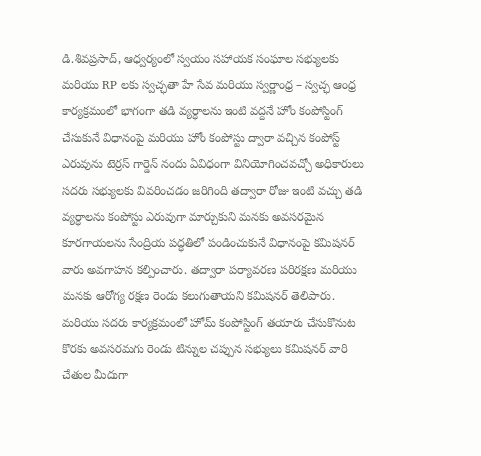డి.శివప్రసాద్, ఆధ్వర్యంలో స్వయం సహాయక సంఘాల సభ్యులకు మరియు RP లకు స్వచ్ఛతా హే సేవ మరియు స్వర్ణాంధ్ర – స్వచ్ఛ ఆంధ్ర కార్యక్రమంలో భాగంగా తడి వ్యర్ధాలను ఇంటి వద్దనే హోం కంపోస్టింగ్ చేసుకునే విధానంపై మరియు హోం కంపోస్టు ద్వారా వచ్చిన కంపోస్ట్ ఎరువును టెర్రస్ గార్డెన్ నందు ఏవిధంగా వినియోగించవచ్చో అధికారులు సదరు సభ్యులకు వివరించడం జరిగింది తద్వారా రోజు ఇంటి వచ్చు తడి వ్యర్ధాలను కంపోస్టు ఎరువుగా మార్చుకుని మనకు అవసరమైన కూరగాయలను సేంద్రియ పద్ధతిలో పండించుకునే విధానంపై కమిషనర్ వారు అవగాహన కల్పించారు. తద్వారా పర్యావరణ పరిరక్షణ మరియు మనకు ఆరోగ్య రక్షణ రెండు కలుగుతాయని కమిషనర్ తెలిపారు. మరియు సదరు కార్యక్రమంలో హోమ్ కంపోస్టింగ్ తయారు చేసుకొనుట కొరకు అవసరమగు రెండు టిన్నుల చప్పున సభ్యులు కమిషనర్ వారి చేతుల మీదుగా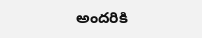అందరికి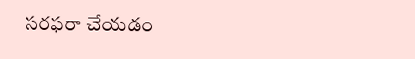సరఫరా చేయడం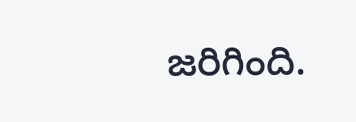జరిగింది.